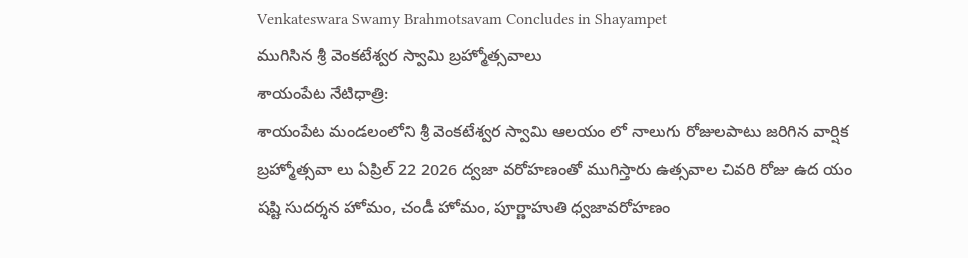Venkateswara Swamy Brahmotsavam Concludes in Shayampet
ముగిసిన శ్రీ వెంకటేశ్వర స్వామి బ్రహ్మోత్సవాలు
శాయంపేట నేటిధాత్రి:
శాయంపేట మండలంలోని శ్రీ వెంకటేశ్వర స్వామి ఆలయం లో నాలుగు రోజులపాటు జరిగిన వార్షిక బ్రహ్మోత్సవా లు ఏప్రిల్ 22 2026 ద్వజా వరోహణంతో ముగిస్తారు ఉత్సవాల చివరి రోజు ఉద యం షష్టి సుదర్శన హోమం, చండీ హోమం, పూర్ణాహుతి ధ్వజావరోహణం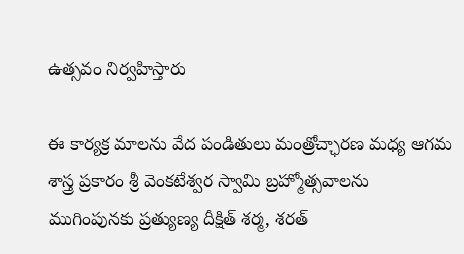ఉత్సవం నిర్వహిస్తారు

ఈ కార్యక్ర మాలను వేద పండితులు మంత్రోచ్ఛారణ మధ్య ఆగమ శాస్త్ర ప్రకారం శ్రీ వెంకటేశ్వర స్వామి బ్రహ్మోత్సవాలను ముగింపునకు ప్రత్యుణ్య దీక్షిత్ శర్మ, శరత్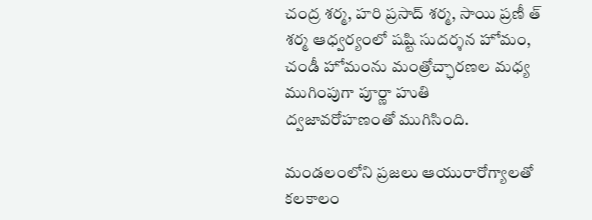చంద్ర శర్మ, హరి ప్రసాద్ శర్మ, సాయి ప్రణీ త్ శర్మ ఆధ్వర్యంలో షష్టి సుదర్శన హోమం, చండీ హోమంను మంత్రోచ్ఛారణల మధ్య ముగింపుగా పూర్ణా హుతి ద్వజావరోహణంతో ముగిసింది.

మండలంలోని ప్రజలు ఆయురారోగ్యాలతో కలకాలం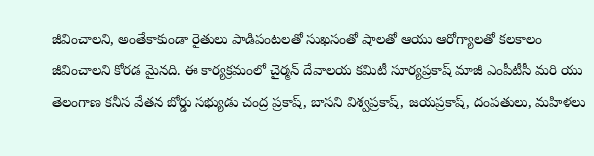జీవించాలని, అంతేకాకుండా రైతులు పాడిపంటలతో సుఖసంతో షాలతో ఆయు ఆరోగ్యాలతో కలకాలం జీవించాలని కోరడ మైనది. ఈ కార్యక్రమంలో చైర్మన్ దేవాలయ కమిటీ సూర్యప్రకాష్ మాజీ ఎంపీటీసీ మరి యు తెలంగాణ కనీస వేతన బోర్డు సభ్యుడు చంద్ర ప్రకాష్, బాసని విశ్వప్రకాష్, జయప్రకాష్, దంపతులు, మహిళలు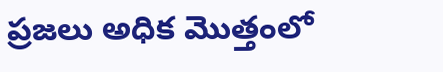ప్రజలు అధిక మొత్తంలో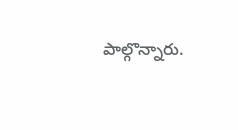పాల్గొన్నారు.